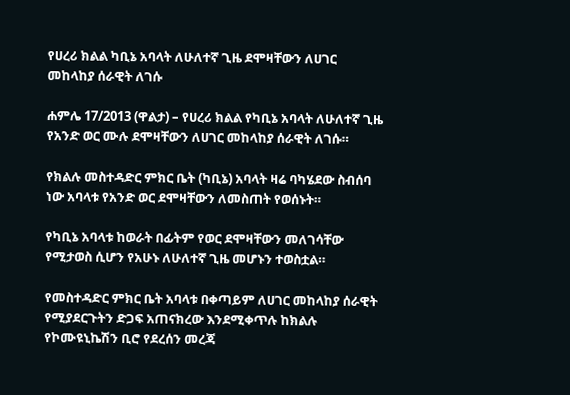የሀረሪ ክልል ካቢኔ አባላት ለሁለተኛ ጊዜ ደሞዛቸውን ለሀገር መከላከያ ሰራዊት ለገሱ

ሐምሌ 17/2013 (ዋልታ) – የሀረሪ ክልል የካቢኔ አባላት ለሁለተኛ ጊዜ የአንድ ወር ሙሉ ደሞዛቸውን ለሀገር መከላከያ ሰራዊት ለገሱ።

የክልሉ መስተዳድር ምክር ቤት (ካቢኔ) አባላት ዛሬ ባካሄደው ስብሰባ ነው አባላቱ የአንድ ወር ደሞዛቸውን ለመስጠት የወሰኑት።

የካቢኔ አባላቱ ከወራት በፊትም የወር ደሞዛቸውን መለገሳቸው የሚታወስ ሲሆን የአሁኑ ለሁለተኛ ጊዜ መሆኑን ተወስቷል።

የመስተዳድር ምክር ቤት አባላቱ በቀጣይም ለሀገር መከላከያ ሰራዊት የሚያደርጉትን ድጋፍ አጠናክረው እንደሚቀጥሉ ከክልሉ የኮሙዩኒኬሽን ቢሮ የደረሰን መረጃ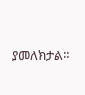ያመለክታል።